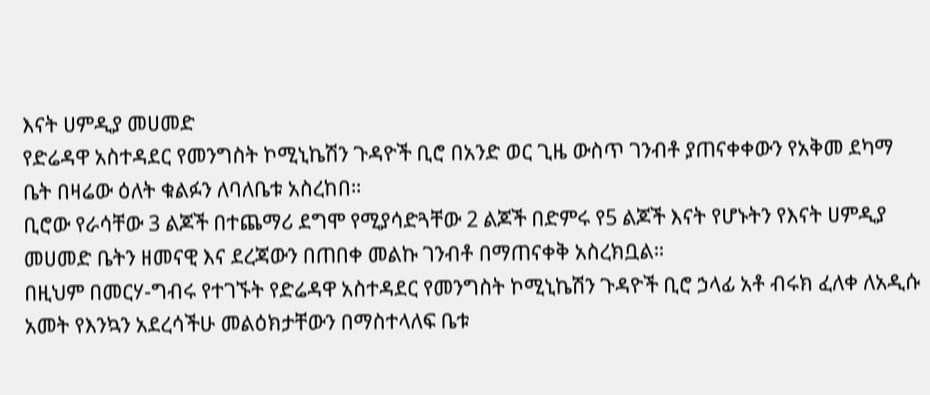እናት ሀምዲያ መሀመድ
የድሬዳዋ አስተዳደር የመንግስት ኮሚኒኬሽን ጉዳዮች ቢሮ በአንድ ወር ጊዜ ውስጥ ገንብቶ ያጠናቀቀውን የአቅመ ደካማ ቤት በዛሬው ዕለት ቁልፉን ለባለቤቱ አስረከበ።
ቢሮው የራሳቸው 3 ልጆች በተጨማሪ ደግሞ የሚያሳድጓቸው 2 ልጆች በድምሩ የ5 ልጆች እናት የሆኑትን የእናት ሀምዲያ መሀመድ ቤትን ዘመናዊ እና ደረጃውን በጠበቀ መልኩ ገንብቶ በማጠናቀቅ አስረክቧል።
በዚህም በመርሃ-ግብሩ የተገኙት የድሬዳዋ አስተዳደር የመንግስት ኮሚኒኬሽን ጉዳዮች ቢሮ ኃላፊ አቶ ብሩክ ፈለቀ ለአዲሱ አመት የእንኳን አደረሳችሁ መልዕክታቸውን በማስተላለፍ ቤቱ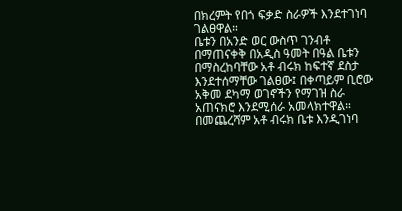በክረምት የበጎ ፍቃድ ስራዎች እንደተገነባ ገልፀዋል።
ቤቱን በአንድ ወር ውስጥ ገንብቶ በማጠናቀቅ በአዲስ ዓመት በዓል ቤቱን በማስረከባቸው አቶ ብሩክ ከፍተኛ ደስታ እንደተሰማቸው ገልፀው፤ በቀጣይም ቢሮው አቅመ ደካማ ወገኖችን የማገዝ ስራ አጠናክሮ እንደሚሰራ አመላክተዋል።
በመጨረሻም አቶ ብሩክ ቤቱ እንዲገነባ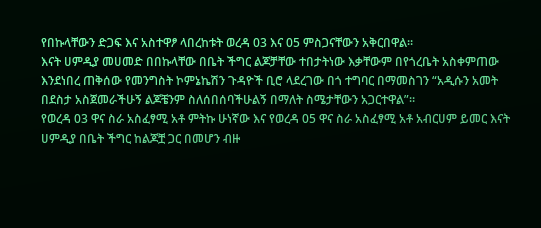የበኩላቸውን ድጋፍ እና አስተዋፆ ላበረከቱት ወረዳ 03 እና 05 ምስጋናቸውን አቅርበዋል።
እናት ሀምዲያ መሀመድ በበኩላቸው በቤት ችግር ልጆቻቸው ተበታትነው እቃቸውም በየጎረቤት አስቀምጠው እንደነበረ ጠቅሰው የመንግስት ኮምኔኬሽን ጉዳዮች ቢሮ ላደረገው በጎ ተግባር በማመስገን “አዲሱን አመት በደስታ አስጀመራችሁኝ ልጆቼንም ስለሰበሰባችሁልኝ በማለት ስሜታቸውን አጋርተዋል”።
የወረዳ 03 ዋና ስራ አስፈፃሚ አቶ ምትኩ ሁነኛው እና የወረዳ 05 ዋና ስራ አስፈፃሚ አቶ አብርሀም ይመር እናት ሀምዲያ በቤት ችግር ከልጆቿ ጋር በመሆን ብዙ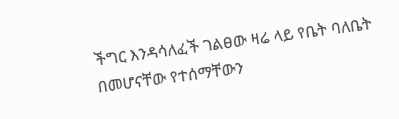ችግር እንዳሳለፈች ገልፀው ዛሬ ላይ የቤት ባለቤት በመሆናቸው የተሰማቸውን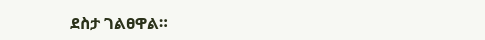ደስታ ገልፀዋል።